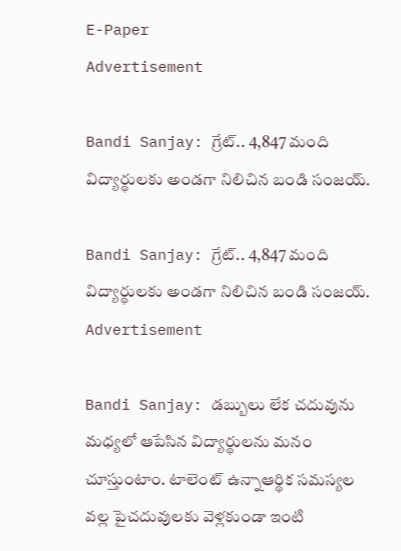E-Paper
Advertisement

Bandi Sanjay: గ్రేట్.. 4,847 మంది విద్యార్థులకు అండగా నిలిచిన బండి సంజయ్.

Bandi Sanjay: గ్రేట్.. 4,847 మంది విద్యార్థులకు అండగా నిలిచిన బండి సంజయ్.
Advertisement

Bandi Sanjay: డబ్బులు లేక చదువును మధ్యలో ఆపేసిన విద్యార్థులను మనం చూస్తుంటాం. టాలెంట్ ఉన్నాఆర్థిక సమస్యల వల్ల పైచదువులకు వెళ్లకుండా ఇంటి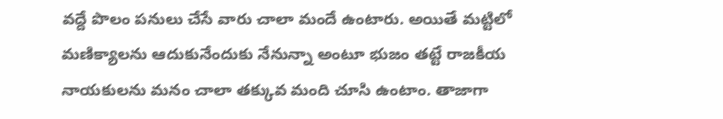వద్దే పొలం పనులు చేసే వారు చాలా మందే ఉంటారు. అయితే మట్టిలో మణిక్యాలను ఆదుకునేందుకు నేనున్నా అంటూ భుజం తట్టే రాజకీయ నాయకులను మనం చాలా తక్కువ మంది చూసి ఉంటాం. తాజాగా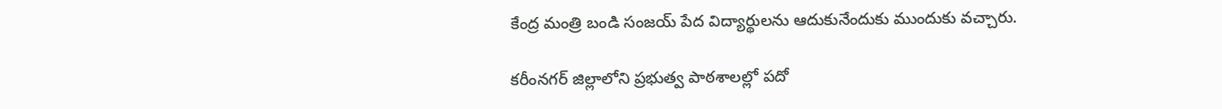కేంద్ర మంత్రి బండి సంజయ్ పేద విద్యార్థులను ఆదుకునేందుకు ముందుకు వచ్చారు.

కరీంనగర్ జిల్లాలోని ప్రభుత్వ పాఠశాలల్లో పదో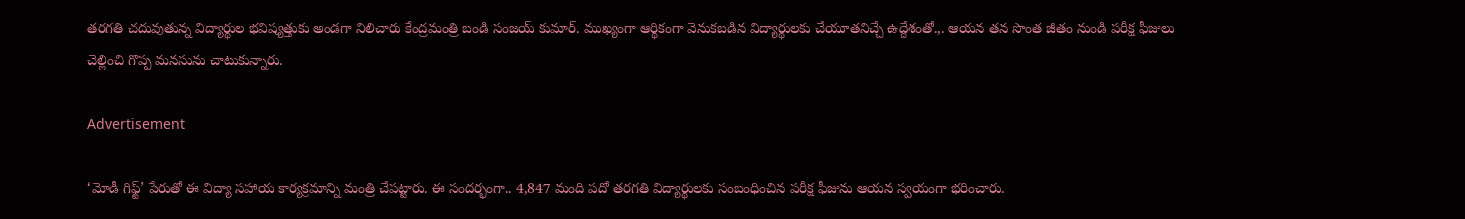తరగతి చదువుతున్న విద్యార్థుల భవిష్యత్తుకు అండగా నిలిచారు కేంద్రమంత్రి బండి సంజయ్ కుమార్. ముఖ్యంగా ఆర్థికంగా వెనుకబడిన విద్యార్థులకు చేయూతనిచ్చే ఉద్దేశంతో.,. ఆయన తన సొంత జీతం నుండి పరీక్ష ఫీజులు చెల్లించి గొప్ప మనసును చాటుకున్నారు.

Advertisement

‘మోడీ గిఫ్ట్’ పేరుతో ఈ విద్యా సహాయ కార్యక్రమాన్ని మంత్రి చేపట్టారు. ఈ సందర్భంగా.. 4,847 మంది పదో తరగతి విద్యార్థులకు సంబంధించిన పరీక్ష ఫీజును ఆయన స్వయంగా భరించారు.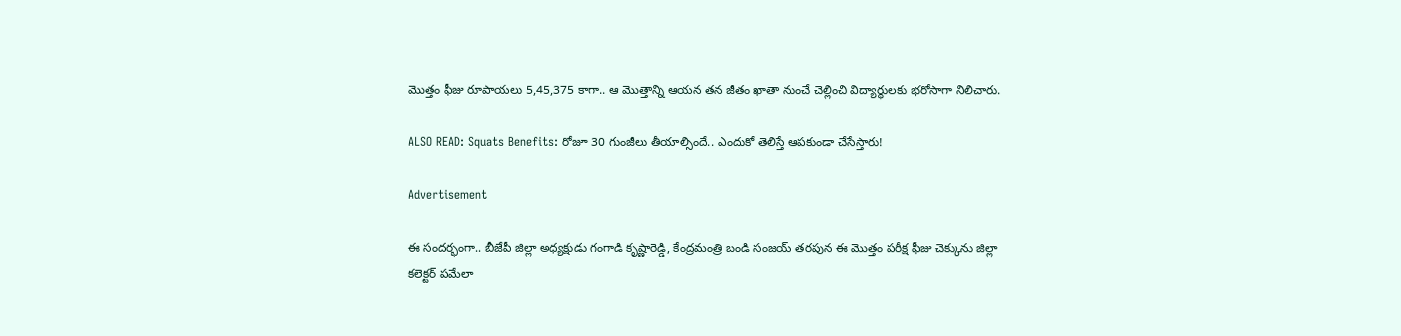మొత్తం ఫీజు రూపాయలు 5,45,375 కాగా.. ఆ మొత్తాన్ని ఆయన తన జీతం ఖాతా నుంచే చెల్లించి విద్యార్థులకు భరోసాగా నిలిచారు.

ALSO READ: Squats Benefits: రోజూ 30 గుంజీలు తీయాల్సిందే.. ఎందుకో తెలిస్తే ఆపకుండా చేసేస్తారు!

Advertisement

ఈ సందర్భంగా.. బీజేపీ జిల్లా అధ్యక్షుడు గంగాడి కృష్ణారెడ్డి, కేంద్రమంత్రి బండి సంజయ్ తరపున ఈ మొత్తం పరీక్ష ఫీజు చెక్కును జిల్లా కలెక్టర్ పమేలా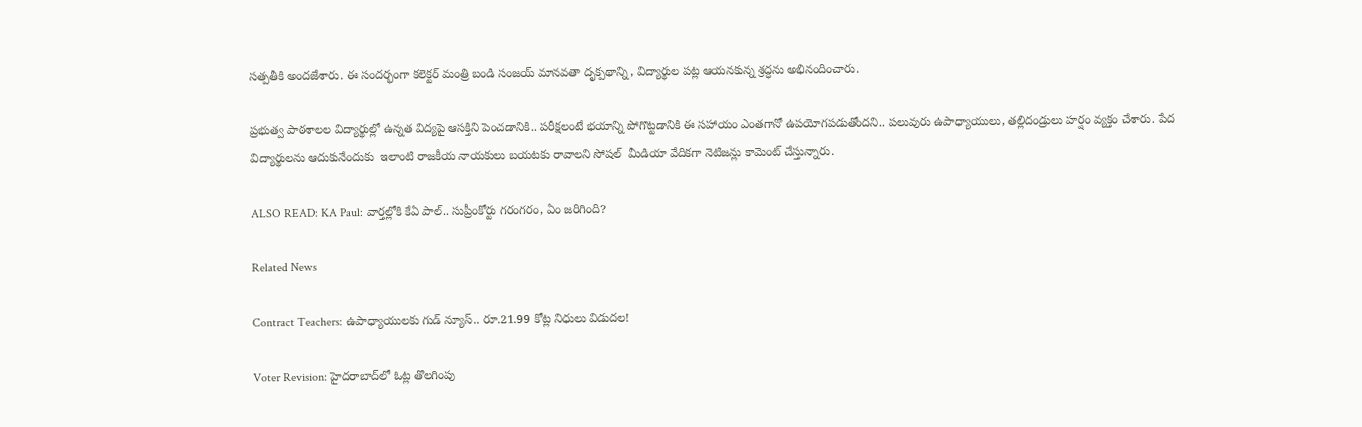సత్పతీకి అందజేశారు. ఈ సందర్భంగా కలెక్టర్ మంత్రి బండి సంజయ్ మానవతా దృక్పథాన్ని, విద్యార్థుల పట్ల ఆయనకున్న శ్రద్ధను అభినందించారు.

ప్రభుత్వ పాఠశాలల విద్యార్థుల్లో ఉన్నత విద్యపై ఆసక్తిని పెంచడానికి.. పరీక్షలంటే భయాన్ని పోగొట్టడానికి ఈ సహాయం ఎంతగానో ఉపయోగపడుతోందని.. పలువురు ఉపాధ్యాయులు, తల్లిదండ్రులు హర్షం వ్యక్తం చేశారు. పేద విద్యార్థులను ఆదుకునేందుకు  ఇలాంటి రాజకీయ నాయకులు బయటకు రావాలని సోషల్  మీడియా వేదికగా నెటిజన్లు కామెంట్ చేస్తున్నారు.

ALSO READ: KA Paul: వార్తల్లోకి కే‌ఏ పాల్.. సుప్రీంకోర్టు గరంగరం, ఏం జరిగింది?

Related News

Contract Teachers: ఉపాధ్యాయులకు గుడ్ న్యూస్.. రూ.21.99 కోట్ల నిధులు విడుదల!

Voter Revision: హైదరాబాద్‌లో ఓట్ల తొలగింపు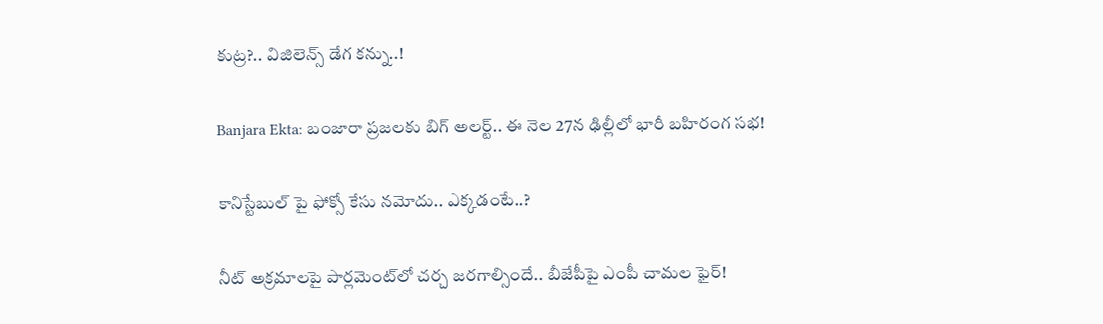కుట్ర?.. విజిలెన్స్ డేగ కన్ను..!

Banjara Ekta: బంజారా ప్రజలకు బిగ్ అలర్ట్.. ఈ నెల 27న ఢిల్లీలో భారీ బహిరంగ సభ!

కానిస్టేబుల్ పై ఫోక్సో కేసు నమోదు.. ఎక్కడంటే..?

నీట్ అక్రమాలపై పార్లమెంట్‌లో చర్చ జరగాల్సిందే.. బీజేపీపై ఎంపీ చామల ఫైర్!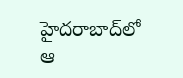హైదరాబాద్‌లో ఆ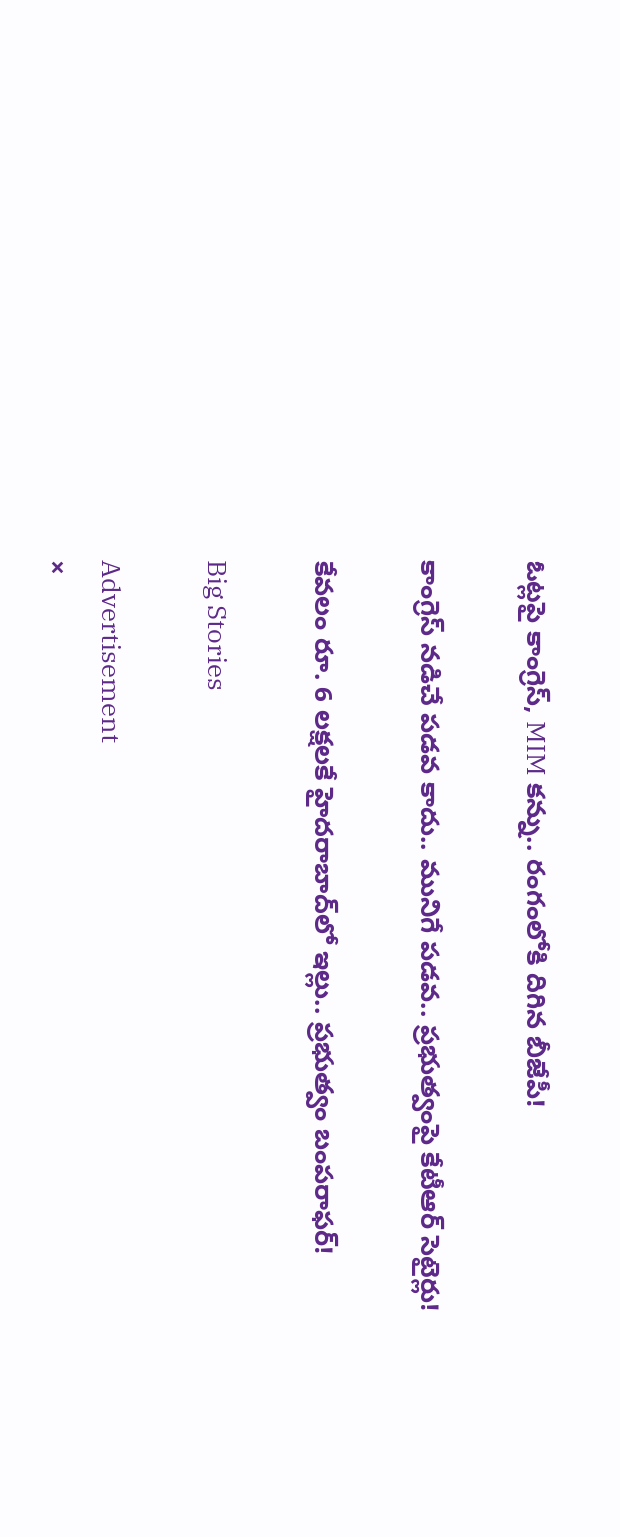ఓట్లపై కాంగ్రెస్, MIM కన్ను.. రంగంలోకి దిగిన బీజేపీ!

కాంగ్రెస్ నడిచే పడవ కాదు.. మునిగే పడవ.. ప్రభుత్వంపై కేటీఆర్ సెటైర్లు!

కేవలం రూ. 6 లక్షలకే హైదరాబాద్‌లో ఇల్లు.. ప్రభుత్వం బంపరాఫర్!

Big Stories

Advertisement
×